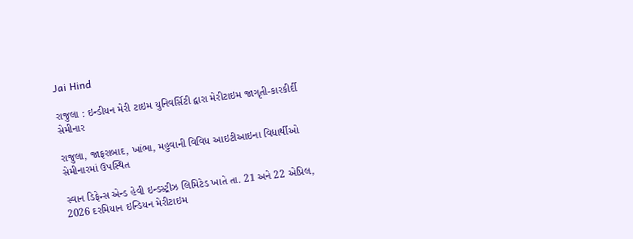Jai Hind

રાજુલા : ઇન્ડીયન મેરી ટાઇમ યુનિવર્સિટી દ્વારા મેરીટાઇમ જાગૃતી-કારકીર્દી સેમીનાર

રાજુલા, જાફરાબાદ, ખાંભા, મહુવાની વિવિધ આઇટીઆઇના વિદ્યાર્થીઓ સેમીનારમાં ઉપસ્થિત

સ્વાન ડિફેન્સ એન્ડ હેવી ઇન્ડસ્ટ્રીઝ લિમિટેડ ખાતે તા. 21 અને 22 એપ્રિલ, 2026 દરમિયાન ઇન્ડિયન મેરીટાઇમ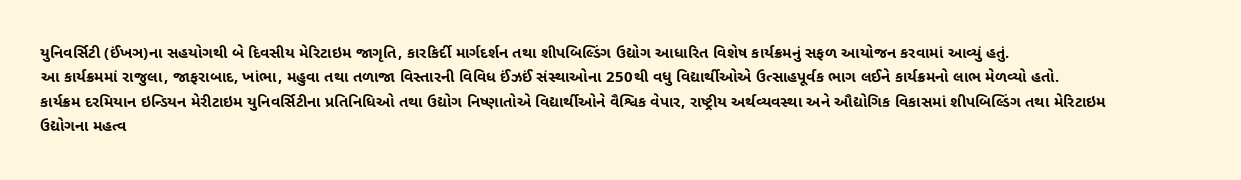યુનિવર્સિટી (ઈંખઞ)ના સહયોગથી બે દિવસીય મેરિટાઇમ જાગૃતિ, કારકિર્દી માર્ગદર્શન તથા શીપબિલ્ડિંગ ઉદ્યોગ આધારિત વિશેષ કાર્યક્રમનું સફળ આયોજન કરવામાં આવ્યું હતું.
આ કાર્યક્રમમાં રાજુલા, જાફરાબાદ, ખાંભા, મહુવા તથા તળાજા વિસ્તારની વિવિધ ઈંઝઈં સંસ્થાઓના 250થી વધુ વિદ્યાર્થીઓએ ઉત્સાહપૂર્વક ભાગ લઈને કાર્યક્રમનો લાભ મેળવ્યો હતો.
કાર્યક્રમ દરમિયાન ઇન્ડિયન મેરીટાઇમ યુનિવર્સિટીના પ્રતિનિધિઓ તથા ઉદ્યોગ નિષ્ણાતોએ વિદ્યાર્થીઓને વૈશ્વિક વેપાર, રાષ્ટ્રીય અર્થવ્યવસ્થા અને ઔદ્યોગિક વિકાસમાં શીપબિલ્ડિંગ તથા મેરિટાઇમ ઉદ્યોગના મહત્વ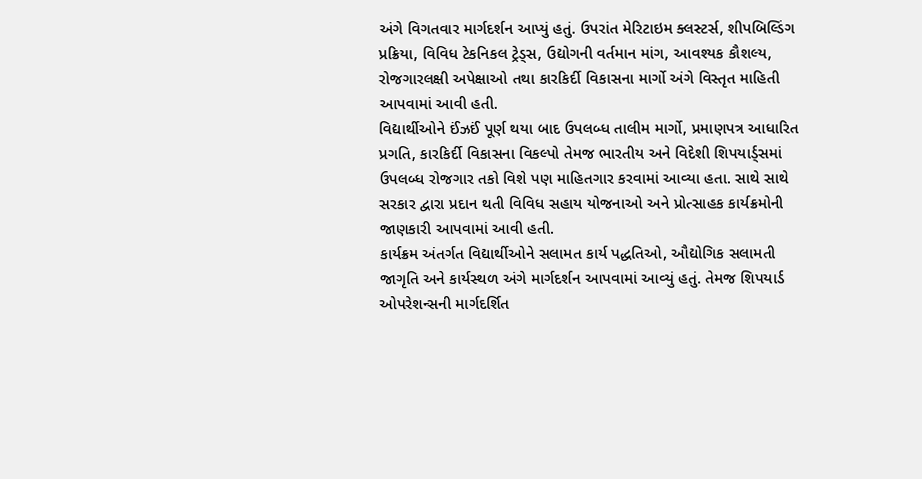અંગે વિગતવાર માર્ગદર્શન આપ્યું હતું. ઉપરાંત મેરિટાઇમ ક્લસ્ટર્સ, શીપબિલ્ડિંગ પ્રક્રિયા, વિવિધ ટેકનિકલ ટ્રેડ્સ, ઉદ્યોગની વર્તમાન માંગ, આવશ્યક કૌશલ્ય, રોજગારલક્ષી અપેક્ષાઓ તથા કારકિર્દી વિકાસના માર્ગો અંગે વિસ્તૃત માહિતી આપવામાં આવી હતી.
વિદ્યાર્થીઓને ઈંઝઈં પૂર્ણ થયા બાદ ઉપલબ્ધ તાલીમ માર્ગો, પ્રમાણપત્ર આધારિત પ્રગતિ, કારકિર્દી વિકાસના વિકલ્પો તેમજ ભારતીય અને વિદેશી શિપયાર્ડ્સમાં ઉપલબ્ધ રોજગાર તકો વિશે પણ માહિતગાર કરવામાં આવ્યા હતા. સાથે સાથે સરકાર દ્વારા પ્રદાન થતી વિવિધ સહાય યોજનાઓ અને પ્રોત્સાહક કાર્યક્રમોની જાણકારી આપવામાં આવી હતી.
કાર્યક્રમ અંતર્ગત વિદ્યાર્થીઓને સલામત કાર્ય પદ્ધતિઓ, ઔદ્યોગિક સલામતી જાગૃતિ અને કાર્યસ્થળ અંગે માર્ગદર્શન આપવામાં આવ્યું હતું. તેમજ શિપયાર્ડ ઓપરેશન્સની માર્ગદર્શિત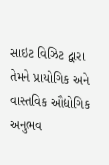સાઇટ વિઝિટ દ્વારા તેમને પ્રાયોગિક અને વાસ્તવિક ઔદ્યોગિક અનુભવ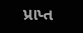પ્રાપ્ત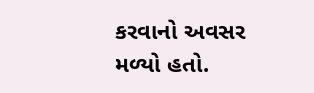કરવાનો અવસર મળ્યો હતો.